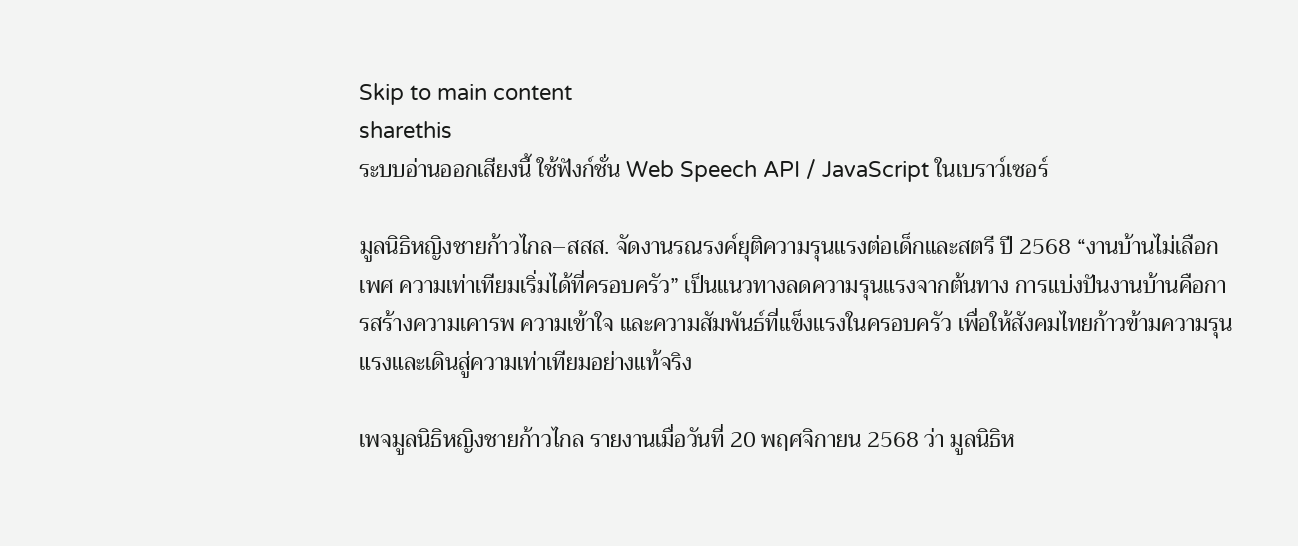Skip to main content
sharethis
ระบบอ่านออกเสียงนี้ ใช้ฟังก์ชั่น Web Speech API / JavaScript ในเบราว์เซอร์

มูลนิธิหญิงชายก้าวไกล–สสส. จัดงานรณรงค์ยุติความรุนแรงต่อเด็กและสตรี ปี 2568 “งานบ้านไม่เลือกเพศ ความเท่าเทียมเริ่มได้ที่ครอบครัว” เป็นแนวทางลดความรุนแรงจากต้นทาง การแบ่งปันงานบ้านคือการสร้างความเคารพ ความเข้าใจ และความสัมพันธ์ที่แข็งแรงในครอบครัว เพื่อให้สังคมไทยก้าวข้ามความรุนแรงและเดินสู่ความเท่าเทียมอย่างแท้จริง

เพจมูลนิธิหญิงชายก้าวไกล รายงานเมื่อวันที่ 20 พฤศจิกายน 2568 ว่า มูลนิธิห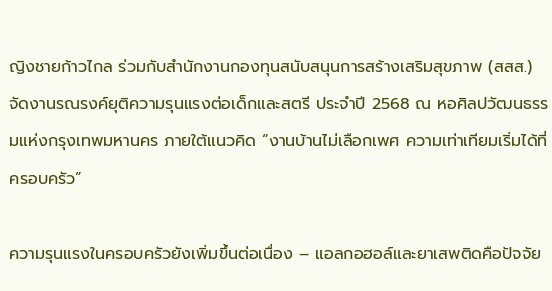ญิงชายก้าวไกล ร่วมกับสำนักงานกองทุนสนับสนุนการสร้างเสริมสุขภาพ (สสส.) จัดงานรณรงค์ยุติความรุนแรงต่อเด็กและสตรี ประจำปี 2568 ณ หอศิลปวัฒนธรรมแห่งกรุงเทพมหานคร ภายใต้แนวคิด “งานบ้านไม่เลือกเพศ ความเท่าเทียมเริ่มได้ที่ครอบครัว”

ความรุนแรงในครอบครัวยังเพิ่มขึ้นต่อเนื่อง – แอลกอฮอล์และยาเสพติดคือปัจจัย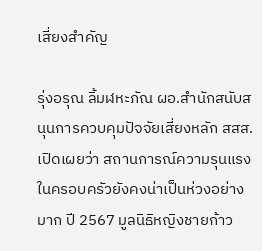เสี่ยงสำคัญ

รุ่งอรุณ ลิ้มฬหะภัณ ผอ.สำนักสนับสนุนการควบคุมปัจจัยเสี่ยงหลัก สสส. เปิดเผยว่า สถานการณ์ความรุนแรงในครอบครัวยังคงน่าเป็นห่วงอย่างมาก ปี 2567 มูลนิธิหญิงชายก้าว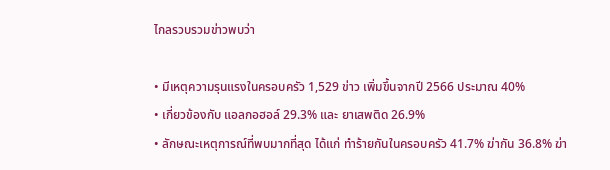ไกลรวบรวมข่าวพบว่า

• มีเหตุความรุนแรงในครอบครัว 1,529 ข่าว เพิ่มขึ้นจากปี 2566 ประมาณ 40%
• เกี่ยวข้องกับ แอลกอฮอล์ 29.3% และ ยาเสพติด 26.9%
• ลักษณะเหตุการณ์ที่พบมากที่สุด ได้แก่ ทำร้ายกันในครอบครัว 41.7% ฆ่ากัน 36.8% ฆ่า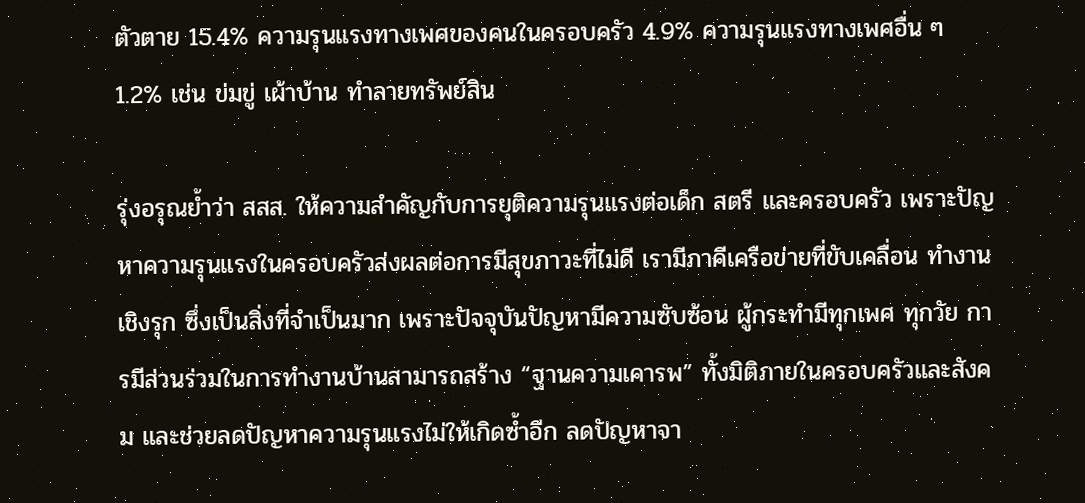ตัวตาย 15.4% ความรุนแรงทางเพศของคนในครอบครัว 4.9% ความรุนแรงทางเพศอื่น ๆ 1.2% เช่น ข่มขู่ เผ้าบ้าน ทำลายทรัพย์สิน

รุ่งอรุณย้ำว่า สสส. ให้ความสำคัญกับการยุติความรุนแรงต่อเด็ก สตรี และครอบครัว เพราะปัญหาความรุนแรงในครอบครัวส่งผลต่อการมีสุขภาวะที่ไม่ดี เรามีภาคีเครือข่ายที่ขับเคลื่อน ทำงานเชิงรุก ซึ่งเป็นสิ่งที่จำเป็นมาก เพราะปัจจุบันปัญหามีความซับซ้อน ผู้กระทำมีทุกเพศ ทุกวัย การมีส่วนร่วมในการทำงานบ้านสามารถสร้าง “ฐานความเคารพ” ทั้งมิติภายในครอบครัวและสังคม และช่วยลดปัญหาความรุนแรงไม่ให้เกิดซ้ำอีก ลดปัญหาจา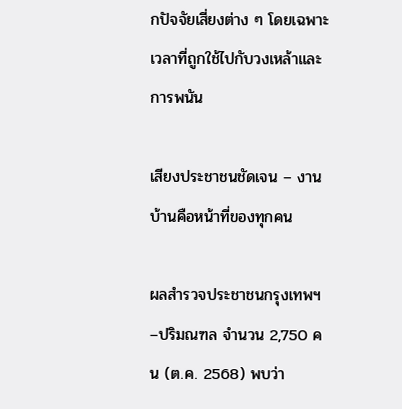กปัจจัยเสี่ยงต่าง ๆ โดยเฉพาะเวลาที่ถูกใช้ไปกับวงเหล้าและการพนัน

เสียงประชาชนชัดเจน – งานบ้านคือหน้าที่ของทุกคน

ผลสำรวจประชาชนกรุงเทพฯ–ปริมณฑล จำนวน 2,750 คน (ต.ค. 2568) พบว่า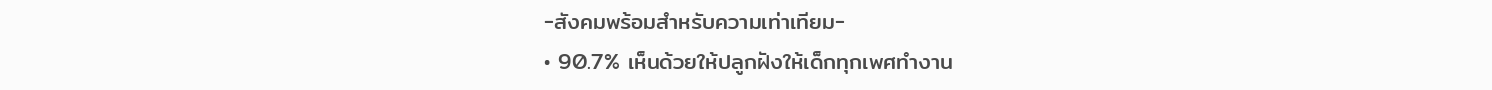-สังคมพร้อมสำหรับความเท่าเทียม-
• 90.7% เห็นด้วยให้ปลูกฝังให้เด็กทุกเพศทำงาน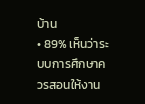บ้าน
• 89% เห็นว่าระบบการศึกษาควรสอนให้งาน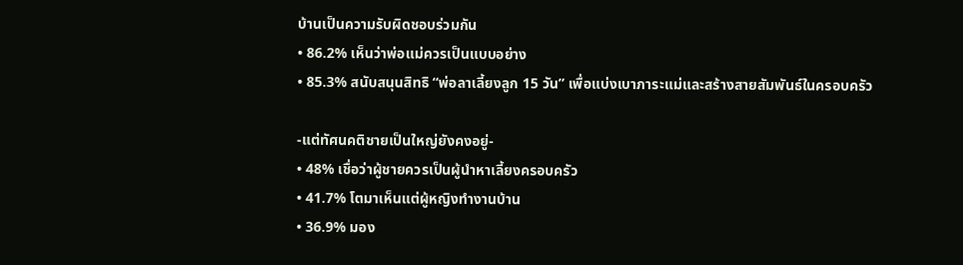บ้านเป็นความรับผิดชอบร่วมกัน
• 86.2% เห็นว่าพ่อแม่ควรเป็นแบบอย่าง
• 85.3% สนับสนุนสิทธิ “พ่อลาเลี้ยงลูก 15 วัน” เพื่อแบ่งเบาภาระแม่และสร้างสายสัมพันธ์ในครอบครัว

-แต่ทัศนคติชายเป็นใหญ่ยังคงอยู่-
• 48% เชื่อว่าผู้ชายควรเป็นผู้นำหาเลี้ยงครอบครัว
• 41.7% โตมาเห็นแต่ผู้หญิงทำงานบ้าน
• 36.9% มอง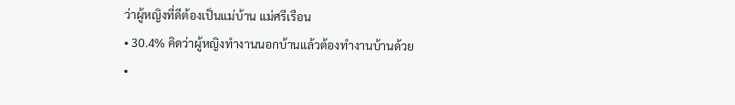ว่าผู้หญิงที่ดีต้องเป็นแม่บ้าน แม่ศรีเรือน
• 30.4% คิดว่าผู้หญิงทำงานนอกบ้านแล้วต้องทำงานบ้านด้วย
•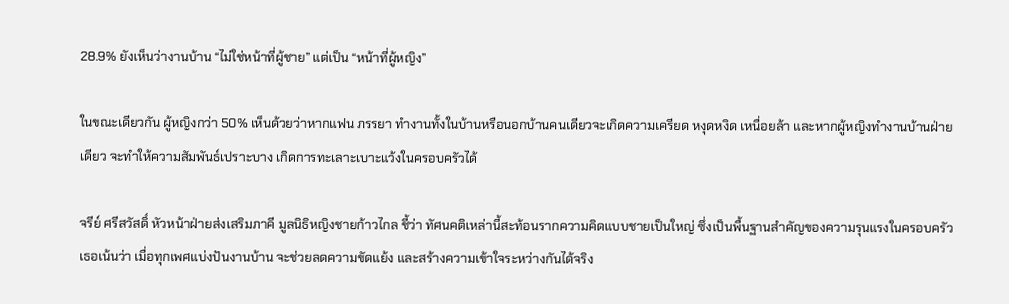28.9% ยังเห็นว่างานบ้าน “ไม่ใช่หน้าที่ผู้ชาย” แต่เป็น “หน้าที่ผู้หญิง”

ในขณะเดียวกัน ผู้หญิงกว่า 50% เห็นด้วยว่าหากแฟน ภรรยา ทำงานทั้งในบ้านหรือนอกบ้านคนเดียวจะเกิดความเครียด หงุดหงิด เหนื่อยล้า และหากผู้หญิงทำงานบ้านฝ่ายเดียว จะทำให้ความสัมพันธ์เปราะบาง เกิดการทะเลาะเบาะแว้งในครอบครัวได้

จรีย์ ศรีสวัสดิ์ หัวหน้าฝ่ายส่งเสริมภาคี มูลนิธิหญิงชายก้าวไกล ชี้ว่า ทัศนคติเหล่านี้สะท้อนรากความคิดแบบชายเป็นใหญ่ ซึ่งเป็นพื้นฐานสำคัญของความรุนแรงในครอบครัว เธอเน้นว่า เมื่อทุกเพศแบ่งปันงานบ้าน จะช่วยลดความขัดแย้ง และสร้างความเข้าใจระหว่างกันได้จริง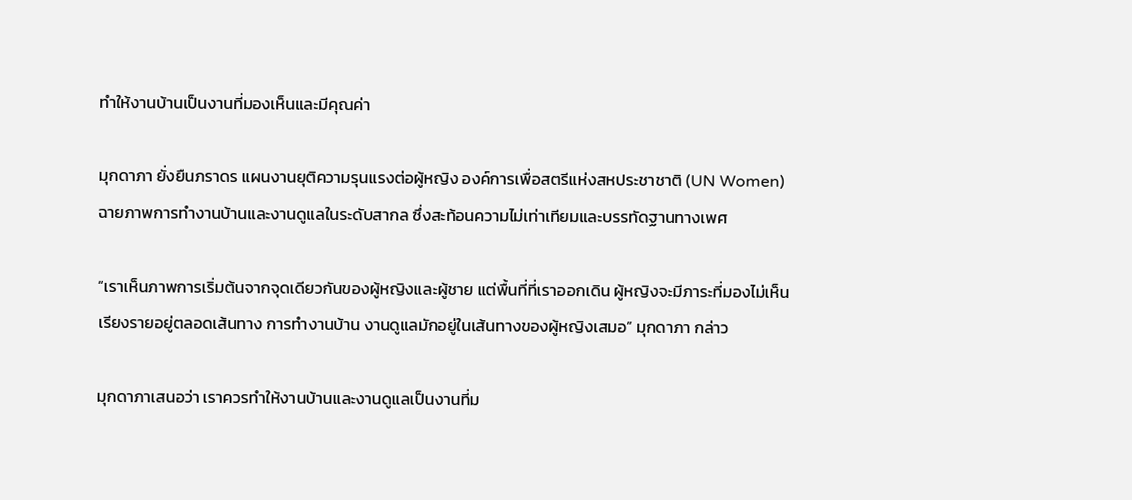ทำให้งานบ้านเป็นงานที่มองเห็นและมีคุณค่า

มุกดาภา ยั่งยืนภราดร แผนงานยุติความรุนแรงต่อผู้หญิง องค์การเพื่อสตรีแห่งสหประชาชาติ (UN Women) ฉายภาพการทำงานบ้านและงานดูแลในระดับสากล ซึ่งสะท้อนความไม่เท่าเทียมและบรรทัดฐานทางเพศ

“เราเห็นภาพการเริ่มต้นจากจุดเดียวกันของผู้หญิงและผู้ชาย แต่พื้นที่ที่เราออกเดิน ผู้หญิงจะมีภาระที่มองไม่เห็นเรียงรายอยู่ตลอดเส้นทาง การทำงานบ้าน งานดูแลมักอยู่ในเส้นทางของผู้หญิงเสมอ” มุกดาภา กล่าว

มุกดาภาเสนอว่า เราควรทำให้งานบ้านและงานดูแลเป็นงานที่ม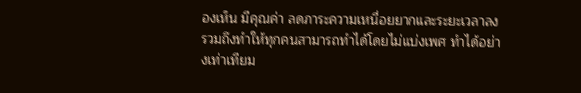องเห็น มีคุณค่า ลดภาระความเหนื่อยยากและระยะเวลาลง รวมถึงทำให้ทุกคนสามารถทำได้โดยไม่แบ่งเพศ ทำได้อย่างเท่าเทียม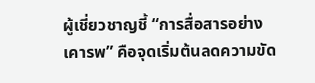ผู้เชี่ยวชาญชี้ “การสื่อสารอย่างเคารพ” คือจุดเริ่มต้นลดความขัด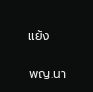แย้ง

พญ.นา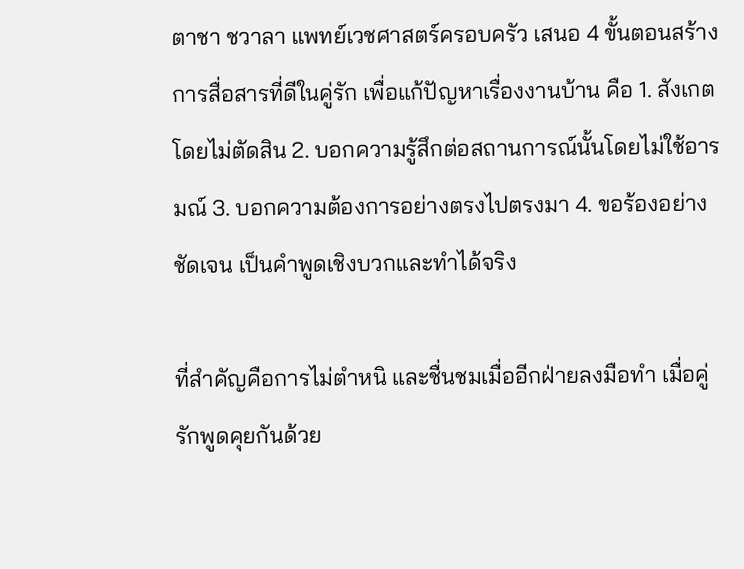ตาชา ชวาลา แพทย์เวชศาสตร์ครอบครัว เสนอ 4 ขั้นตอนสร้างการสื่อสารที่ดีในคู่รัก เพื่อแก้ปัญหาเรื่องงานบ้าน คือ 1. สังเกตโดยไม่ตัดสิน 2. บอกความรู้สึกต่อสถานการณ์นั้นโดยไม่ใช้อารมณ์ 3. บอกความต้องการอย่างตรงไปตรงมา 4. ขอร้องอย่างชัดเจน เป็นคำพูดเชิงบวกและทำได้จริง

ที่สำคัญคือการไม่ตำหนิ และชื่นชมเมื่ออีกฝ่ายลงมือทำ เมื่อคู่รักพูดคุยกันด้วย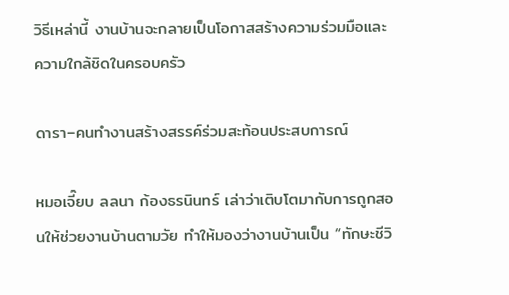วิธีเหล่านี้ งานบ้านจะกลายเป็นโอกาสสร้างความร่วมมือและความใกล้ชิดในครอบครัว

ดารา–คนทำงานสร้างสรรค์ร่วมสะท้อนประสบการณ์

หมอเจี๊ยบ ลลนา ก้องธรนินทร์ เล่าว่าเติบโตมากับการถูกสอนให้ช่วยงานบ้านตามวัย ทำให้มองว่างานบ้านเป็น “ทักษะชีวิ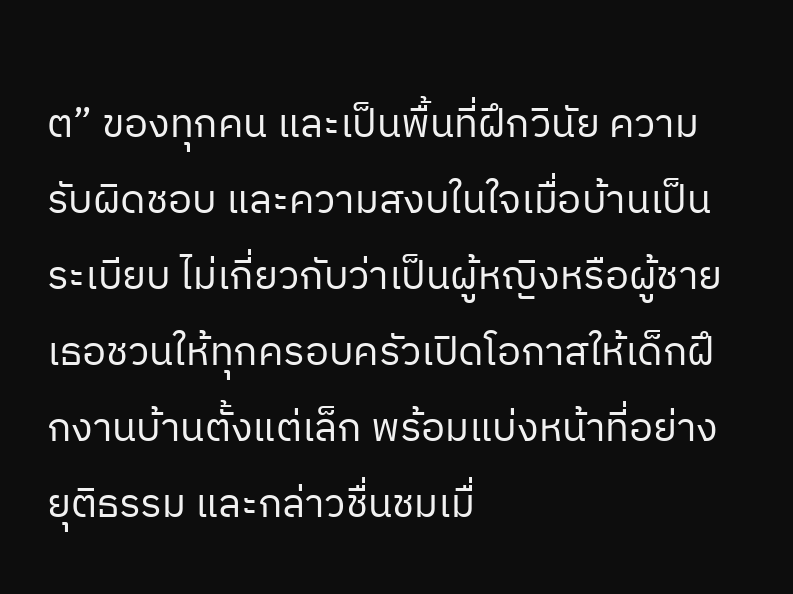ต” ของทุกคน และเป็นพื้นที่ฝึกวินัย ความรับผิดชอบ และความสงบในใจเมื่อบ้านเป็นระเบียบ ไม่เกี่ยวกับว่าเป็นผู้หญิงหรือผู้ชาย เธอชวนให้ทุกครอบครัวเปิดโอกาสให้เด็กฝึกงานบ้านตั้งแต่เล็ก พร้อมแบ่งหน้าที่อย่างยุติธรรม และกล่าวชื่นชมเมื่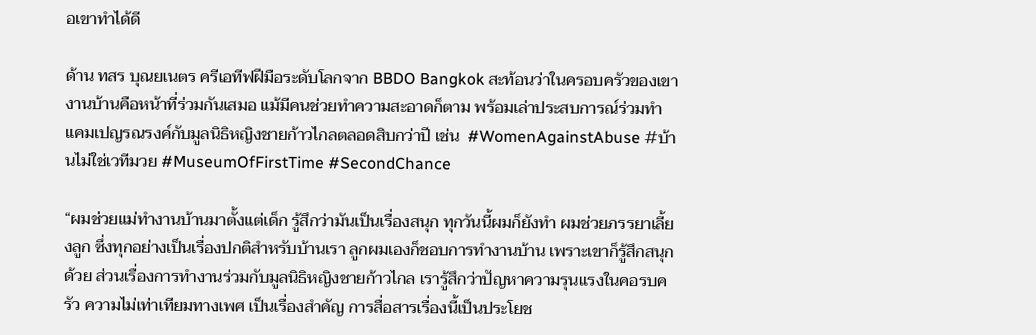อเขาทำได้ดี

ด้าน ทสร บุณยเนตร ครีเอทีฟฝีมือระดับโลกจาก BBDO Bangkok สะท้อนว่าในครอบครัวของเขา งานบ้านคือหน้าที่ร่วมกันเสมอ แม้มีคนช่วยทำความสะอาดก็ตาม พร้อมเล่าประสบการณ์ร่วมทำแคมเปญรณรงค์กับมูลนิธิหญิงชายก้าวไกลตลอดสิบกว่าปี เช่น  #WomenAgainstAbuse #บ้านไม่ใช่เวทีมวย #MuseumOfFirstTime #SecondChance

“ผมช่วยแม่ทำงานบ้านมาตั้งแต่เด็ก รู้สึกว่ามันเป็นเรื่องสนุก ทุกวันนี้ผมก็ยังทำ ผมช่วยภรรยาเลี้ยงลูก ซึ่งทุกอย่างเป็นเรื่องปกติสำหรับบ้านเรา ลูกผมเองก็ชอบการทำงานบ้าน เพราะเขาก็รู้สึกสนุกด้วย ส่วนเรื่องการทำงานร่วมกับมูลนิธิหญิงชายก้าวไกล เรารู้สึกว่าปัญหาความรุนแรงในคอรบครัว ความไม่เท่าเทียมทางเพศ เป็นเรื่องสำคัญ การสื่อสารเรื่องนี้เป็นประโยช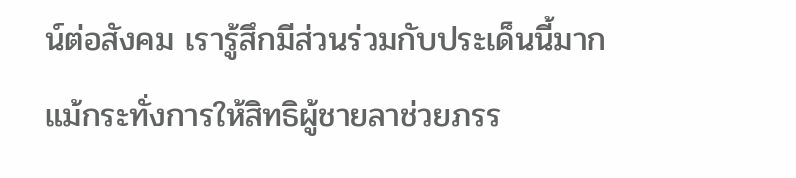น์ต่อสังคม เรารู้สึกมีส่วนร่วมกับประเด็นนี้มาก แม้กระทั่งการให้สิทธิผู้ชายลาช่วยภรร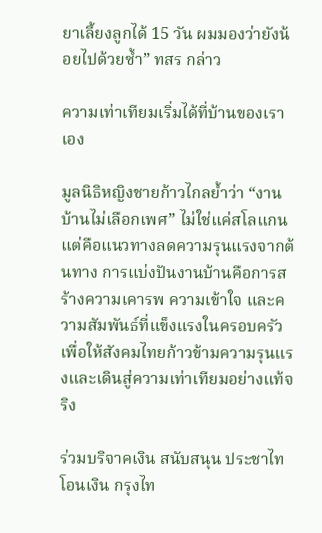ยาเลี้ยงลูกได้ 15 วัน ผมมองว่ายังน้อยไปด้วยซ้ำ” ทสร กล่าว

ความเท่าเทียมเริ่มได้ที่บ้านของเราเอง

มูลนิธิหญิงชายก้าวไกลย้ำว่า “งานบ้านไม่เลือกเพศ” ไม่ใช่แค่สโลแกน แต่คือแนวทางลดความรุนแรงจากต้นทาง การแบ่งปันงานบ้านคือการสร้างความเคารพ ความเข้าใจ และความสัมพันธ์ที่แข็งแรงในครอบครัว เพื่อให้สังคมไทยก้าวข้ามความรุนแรงและเดินสู่ความเท่าเทียมอย่างแท้จริง

ร่วมบริจาคเงิน สนับสนุน ประชาไท
โอนเงิน กรุงไท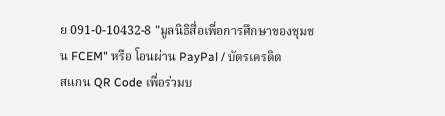ย 091-0-10432-8 "มูลนิธิสื่อเพื่อการศึกษาของชุมชน FCEM" หรือ โอนผ่าน PayPal / บัตรเครดิต
สแกน QR Code เพื่อร่วมบ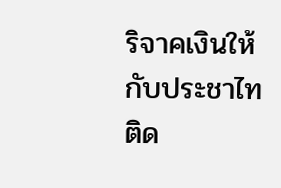ริจาคเงินให้กับประชาไท
ติด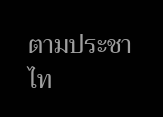ตามประชาไท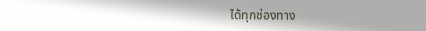ได้ทุกช่องทาง